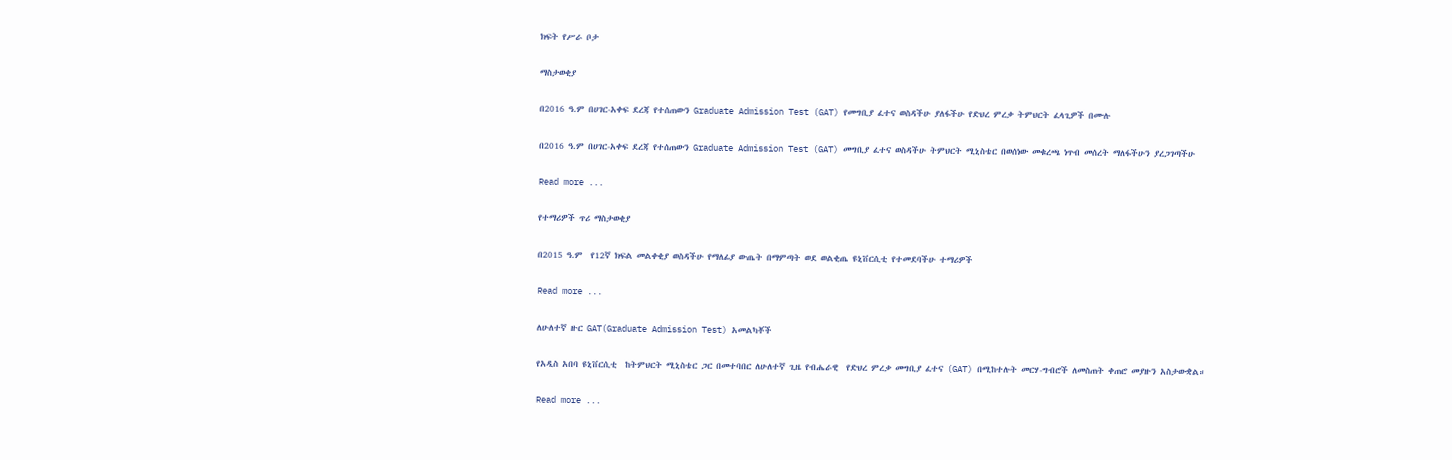ክፍት የሥራ ቦታ

ማስታወቂያ

በ2016 ዓ.ም በሀገር-አቀፍ ደረጃ የተሰጠውን Graduate Admission Test (GAT) የመግቢያ ፈተና ወስዳችሁ ያለፋችሁ የድህረ ምረቃ ትምህርት ፈላጊዎች በሙሉ

በ2016 ዓ.ም በሀገር-አቀፍ ደረጃ የተሰጠውን Graduate Admission Test (GAT) መግቢያ ፈተና ወስዳችሁ ትምህርት ሚኒስቴር በወሰነው መቁረጫ ነጥብ መሰረት ማለፋችሁን ያረጋገጣችሁ

Read more ...

የተማሪዎች ጥሪ ማስታወቂያ

በ2015 ዓ.ም  የ12ኛ ክፍል መልቀቂያ ወስዳችሁ የማለፊያ ውጤት በማምጣት ወደ ወልቂጤ ዩኒቨርሲቲ የተመደባችሁ ተማሪዎች

Read more ...

ለሁለተኛ ዙር GAT(Graduate Admission Test) አመልካቾች

የአዲስ አበባ ዩኒቨርሲቲ  ከትምህርት ሚኒስቴር ጋር በመተባበር ለሁለተኛ ጊዜ የብሔራዊ  የድህረ ምረቃ መግቢያ ፈተና (GAT) በሚከተሉት መርሃ-ግብሮች ለመስጠት ቀጠሮ መያዙን አስታውቋል።

Read more ...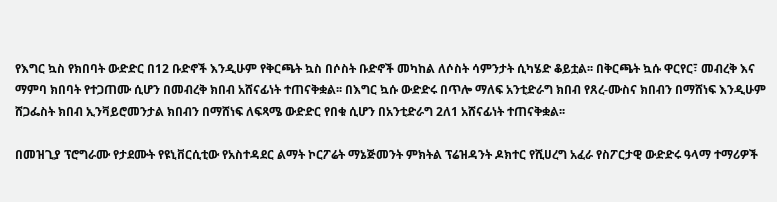የእግር ኳስ የክበባት ውድድር በ12 ቡድኖች እንዲሁም የቅርጫት ኳስ በሶስት ቡድኖች መካከል ለሶስት ሳምንታት ሲካሄድ ቆይቷል፡፡ በቅርጫት ኳሱ ዋርየር፣ መብረቅ እና ማምባ ክበባት የተጋጠሙ ሲሆን በመብረቅ ክበብ አሸናፊነት ተጠናቅቋል፡፡ በእግር ኳሱ ውድድሩ በጥሎ ማለፍ አንቲድራግ ክበብ የጸረ-ሙስና ክበብን በማሸነፍ እንዲሁም ሸጋፌስት ክበብ ኢንቫይሮመንታል ክበብን በማሸነፍ ለፍጻሜ ውድድር የበቁ ሲሆን በአንቲድራግ 2ለ1 አሸናፊነት ተጠናቅቋል፡፡

በመዝጊያ ፕሮግራሙ የታደሙት የዩኒቨርሲቲው የአስተዳደር ልማት ኮርፖሬት ማኔጅመንት ምክትል ፕሬዝዳንት ዶክተር የሺሀረግ አፈራ የስፖርታዊ ውድድሩ ዓላማ ተማሪዎች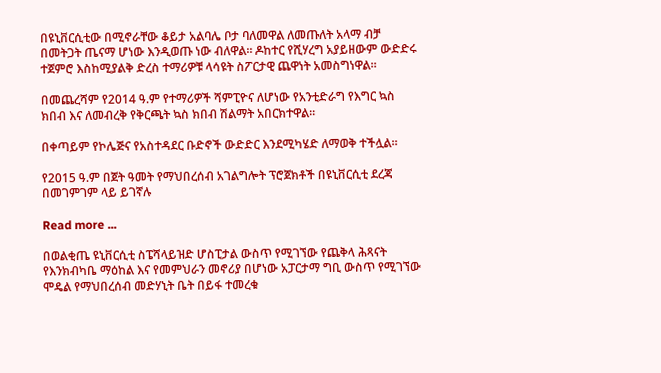በዩኒቨርሲቲው በሚኖራቸው ቆይታ አልባሌ ቦታ ባለመዋል ለመጡለት አላማ ብቻ በመትጋት ጤናማ ሆነው እንዲወጡ ነው ብለዋል። ዶከተር የሺሃረግ አያይዘውም ውድድሩ ተጀምሮ እስከሚያልቅ ድረስ ተማሪዎቹ ላሳዩት ስፖርታዊ ጨዋነት አመስግነዋል።

በመጨረሻም የ2014 ዓ.ም የተማሪዎች ሻምፒዮና ለሆነው የአንቲድራግ የእግር ኳስ ክበብ እና ለመብረቅ የቅርጫት ኳስ ክበብ ሽልማት አበርክተዋል።

በቀጣይም የኮሌጅና የአስተዳደር ቡድኖች ውድድር እንደሚካሄድ ለማወቅ ተችሏል።

የ2015 ዓ.ም በጀት ዓመት የማህበረሰብ አገልግሎት ፕሮጀክቶች በዩኒቨርሲቲ ደረጃ በመገምገም ላይ ይገኛሉ

Read more ...

በወልቂጤ ዩኒቨርሲቲ ስፔሻላይዝድ ሆስፒታል ውስጥ የሚገኘው የጨቅላ ሕጻናት የእንክብካቤ ማዕከል እና የመምህራን መኖሪያ በሆነው አፓርታማ ግቢ ውስጥ የሚገኘው ሞዴል የማህበረሰብ መድሃኒት ቤት በይፋ ተመረቁ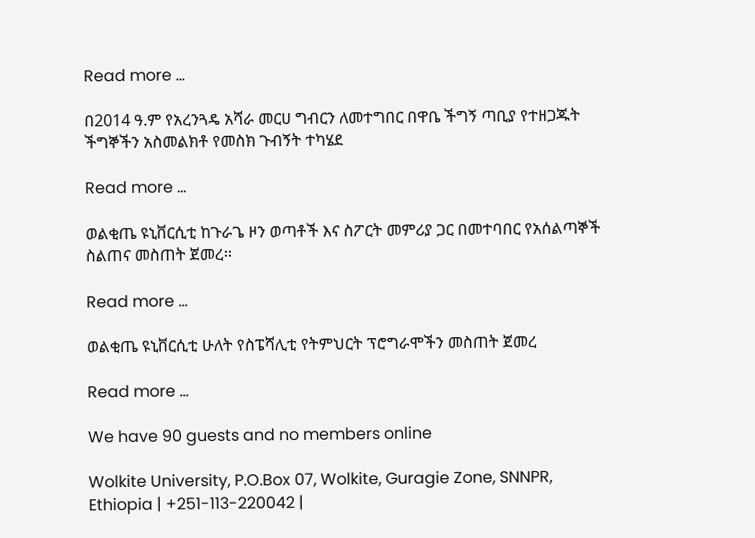Read more ...

በ2014 ዓ.ም የአረንጓዴ አሻራ መርሀ ግብርን ለመተግበር በዋቤ ችግኝ ጣቢያ የተዘጋጁት ችግኞችን አስመልክቶ የመስክ ጉብኝት ተካሄደ

Read more ...

ወልቂጤ ዩኒቨርሲቲ ከጉራጌ ዞን ወጣቶች እና ስፖርት መምሪያ ጋር በመተባበር የአሰልጣኞች ስልጠና መስጠት ጀመረ፡፡

Read more ...

ወልቂጤ ዩኒቨርሲቲ ሁለት የስፔሻሊቲ የትምህርት ፕሮግራሞችን መስጠት ጀመረ

Read more ...

We have 90 guests and no members online

Wolkite University, P.O.Box 07, Wolkite, Guragie Zone, SNNPR, Ethiopia | +251-113-220042 |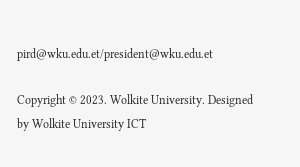pird@wku.edu.et/president@wku.edu.et

Copyright © 2023. Wolkite University. Designed by Wolkite University ICT